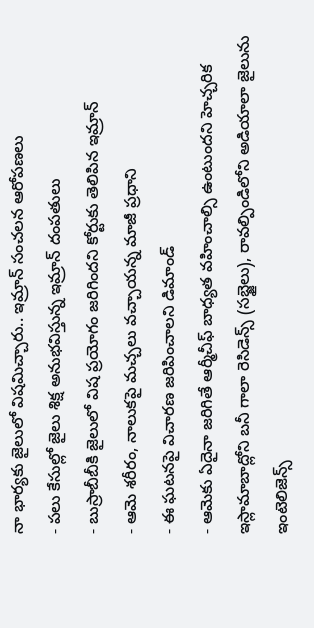నా భార్యకు జైలులో విషమిచ్చారు.. ఇమ్రాన్ సంచలన ఆరోపణలు
- పలు కేసుల్లో జైలు శిక్ష అనుభవిస్తున్న ఇమ్రాన్ దంపతులు
- బుస్రాబీబీకి జైలులో విష ప్రయోగం జరిగిందని కోర్టుకు తెలిపిన ఇమ్రాన్
- ఆమె శరీరం, నాలుకపై మచ్చలు వచ్చాయన్న మాజీ ప్రధాని
- ఈ ఘటనపై విచారణ జరిపించాలని డిమాండ్
- ఆమెకు ఏదైనా జరిగితే ఆర్మీచీఫ్ బాధ్యత వహించాల్సి ఉంటుందని హెచ్చరిక
ఇస్లామాబాద్లోని బనీ గాలా రెసిడెన్స్ (సబ్జైలు), రావల్పిండిలోని అడియాలా జైలును ఇంటెలిజెన్స్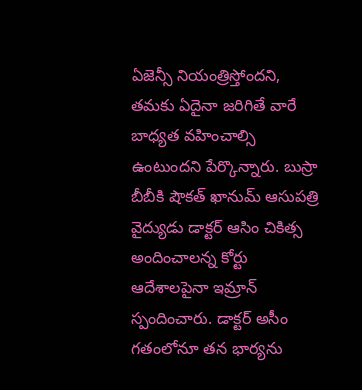ఏజెన్సీ నియంత్రిస్తోందని, తమకు ఏదైనా జరిగితే వారే బాధ్యత వహించాల్సి ఉంటుందని పేర్కొన్నారు. బుస్రా బీబీకి షౌకత్ ఖానుమ్ ఆసుపత్రి వైద్యుడు డాక్టర్ ఆసిం చికిత్స అందించాలన్న కోర్టు ఆదేశాలపైనా ఇమ్రాన్ స్పందించారు. డాక్టర్ అసీం గతంలోనూ తన భార్యను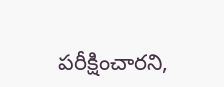పరీక్షించారని,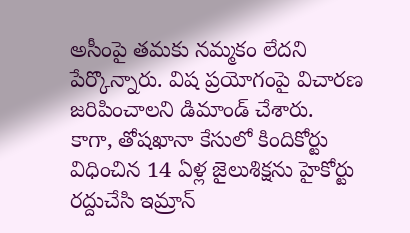అసీంపై తమకు నమ్మకం లేదని పేర్కొన్నారు. విష ప్రయోగంపై విచారణ జరిపించాలని డిమాండ్ చేశారు.
కాగా, తోషఖానా కేసులో కిందికోర్టు విధించిన 14 ఏళ్ల జైలుశిక్షను హైకోర్టు రద్దుచేసి ఇమ్రాన్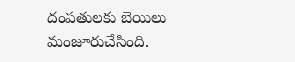దంపతులకు బెయిలు మంజూరుచేసింది.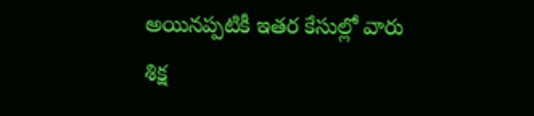అయినప్పటికీ ఇతర కేసుల్లో వారు శిక్ష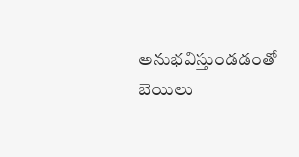అనుభవిస్తుండడంతో బెయిలు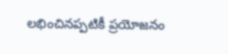లభించినప్పటికీ ప్రయోజనం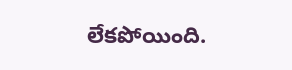లేకపోయింది.